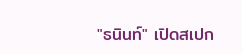"ธนินท์" เปิดสเปก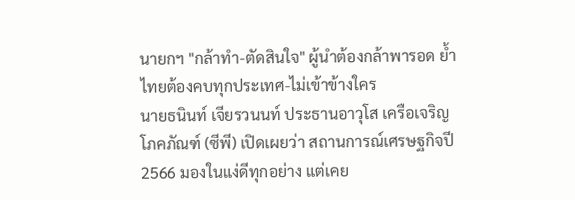นายกฯ "กล้าทำ-ตัดสินใจ" ผู้นำต้องกล้าพารอด ย้ำไทยต้องคบทุกประเทศ-ไม่เข้าข้างใคร
นายธนินท์ เจียรวนนท์ ประธานอาวุโส เครือเจริญโภคภัณฑ์ (ซีพี) เปิดเผยว่า สถานการณ์เศรษฐกิจปี 2566 มองในแง่ดีทุกอย่าง แต่เคย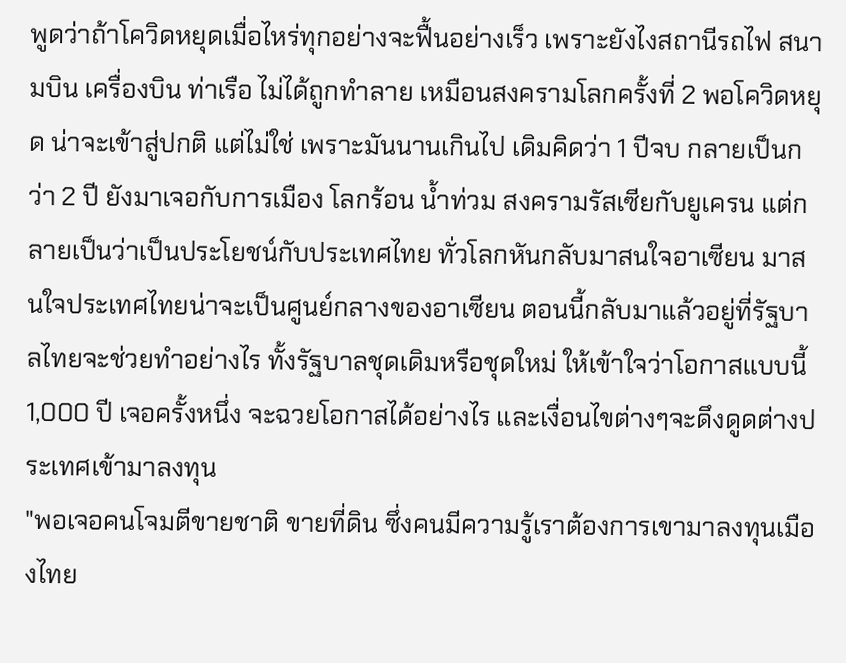พูดว่าถ้าโควิดหยุดเมื่อไหร่ทุกอย่างจะฟื้นอย่างเร็ว เพราะยังไงสถานีรถไฟ สนามบิน เครื่องบิน ท่าเรือ ไม่ได้ถูกทำลาย เหมือนสงครามโลกครั้งที่ 2 พอโควิดหยุด น่าจะเข้าสู่ปกติ แต่ไม่ใช่ เพราะมันนานเกินไป เดิมคิดว่า 1 ปีจบ กลายเป็นกว่า 2 ปี ยังมาเจอกับการเมือง โลกร้อน น้ำท่วม สงครามรัสเซียกับยูเครน แต่กลายเป็นว่าเป็นประโยชน์กับประเทศไทย ทั่วโลกหันกลับมาสนใจอาเซียน มาสนใจประเทศไทยน่าจะเป็นศูนย์กลางของอาเซียน ตอนนี้กลับมาแล้วอยู่ที่รัฐบาลไทยจะช่วยทำอย่างไร ทั้งรัฐบาลชุดเดิมหรือชุดใหม่ ให้เข้าใจว่าโอกาสแบบนี้ 1,000 ปี เจอครั้งหนึ่ง จะฉวยโอกาสได้อย่างไร และเงื่อนไขต่างๆจะดึงดูดต่างประเทศเข้ามาลงทุน
"พอเจอคนโจมตีขายชาติ ขายที่ดิน ซึ่งคนมีความรู้เราต้องการเขามาลงทุนเมืองไทย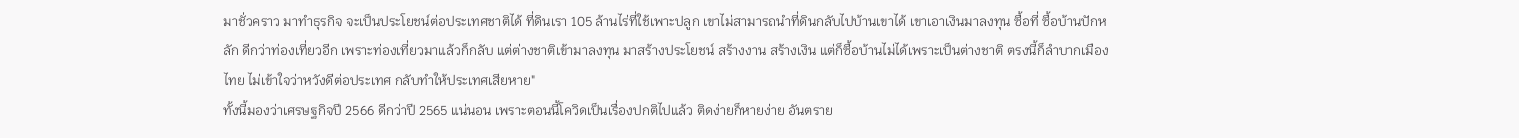มาชั่วคราว มาทำธุรกิจ จะเป็นประโยชน์ต่อประเทศชาติได้ ที่ดินเรา 105 ล้านไร่ที่ใช้เพาะปลูก เขาไม่สามารถนำที่ดินกลับไปบ้านเขาได้ เขาเอาเงินมาลงทุน ซื้อที่ ซื้อบ้านปักหลัก ดีกว่าท่องเที่ยวอีก เพราะท่องเที่ยวมาแล้วก็กลับ แต่ต่างชาติเข้ามาลงทุน มาสร้างประโยชน์ สร้างงาน สร้างเงิน แต่ก็ซื้อบ้านไม่ได้เพราะเป็นต่างชาติ ตรงนี้ก็ลำบากเมืองไทย ไม่เข้าใจว่าหวังดีต่อประเทศ กลับทำให้ประเทศเสียหาย"
ทั้งนี้มองว่าเศรษฐกิจปี 2566 ดีกว่าปี 2565 แน่นอน เพราะตอนนี้โควิดเป็นเรื่องปกติไปแล้ว ติดง่ายก็หายง่าย อันตราย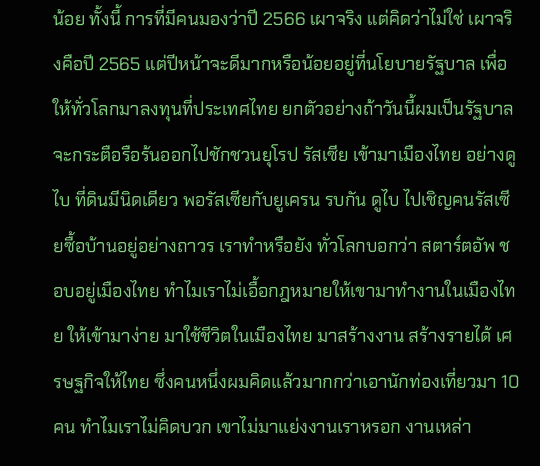น้อย ทั้งนี้ การที่มีคนมองว่าปี 2566 เผาจริง แต่คิดว่าไม่ใช่ เผาจริงคือปี 2565 แต่ปีหน้าจะดีมากหรือน้อยอยู่ที่นโยบายรัฐบาล เพื่อให้ทั่วโลกมาลงทุนที่ประเทศไทย ยกตัวอย่างถ้าวันนี้ผมเป็นรัฐบาลจะกระตือรือร้นออกไปชักชวนยุโรป รัสเซีย เข้ามาเมืองไทย อย่างดูไบ ที่ดินมีนิดเดียว พอรัสเซียกับยูเครน รบกัน ดูไบ ไปเชิญคนรัสเซียซื้อบ้านอยู่อย่างถาวร เราทำหรือยัง ทั่วโลกบอกว่า สตาร์ตอัพ ชอบอยู่เมืองไทย ทำไมเราไม่เอื้อกฎหมายให้เขามาทำงานในเมืองไทย ให้เข้ามาง่าย มาใช้ชีวิตในเมืองไทย มาสร้างงาน สร้างรายได้ เศรษฐกิจให้ไทย ซึ่งคนหนึ่งผมคิดแล้วมากกว่าเอานักท่องเที่ยวมา 10 คน ทำไมเราไม่คิดบวก เขาไม่มาแย่งงานเราหรอก งานเหล่า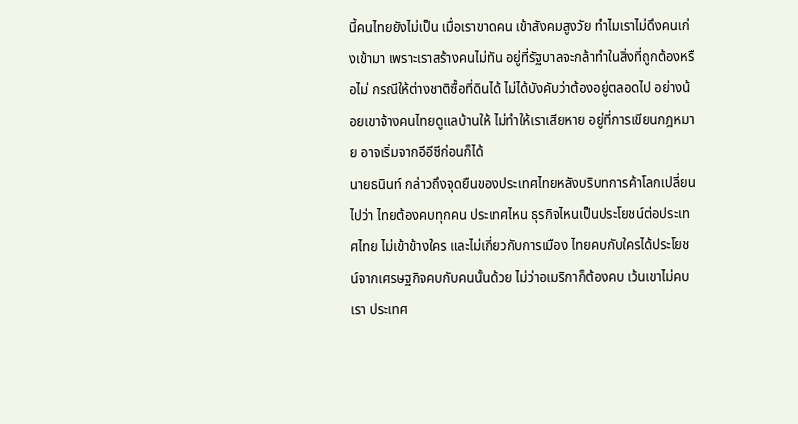นี้คนไทยยังไม่เป็น เมื่อเราขาดคน เข้าสังคมสูงวัย ทำไมเราไม่ดึงคนเก่งเข้ามา เพราะเราสร้างคนไม่ทัน อยู่ที่รัฐบาลจะกล้าทำในสิ่งที่ถูกต้องหรือไม่ กรณีให้ต่างชาติซื้อที่ดินได้ ไม่ได้บังคับว่าต้องอยู่ตลอดไป อย่างน้อยเขาจ้างคนไทยดูแลบ้านให้ ไม่ทำให้เราเสียหาย อยู่ที่การเขียนกฎหมาย อาจเริ่มจากอีอีซีก่อนก็ได้
นายธนินท์ กล่าวถึงจุดยืนของประเทศไทยหลังบริบทการค้าโลกเปลี่ยนไปว่า ไทยต้องคบทุกคน ประเทศไหน ธุรกิจไหนเป็นประโยชน์ต่อประเทศไทย ไม่เข้าข้างใคร และไม่เกี่ยวกับการเมือง ไทยคบกับใครได้ประโยชน์จากเศรษฐกิจคบกับคนนั้นด้วย ไม่ว่าอเมริกาก็ต้องคบ เว้นเขาไม่คบเรา ประเทศ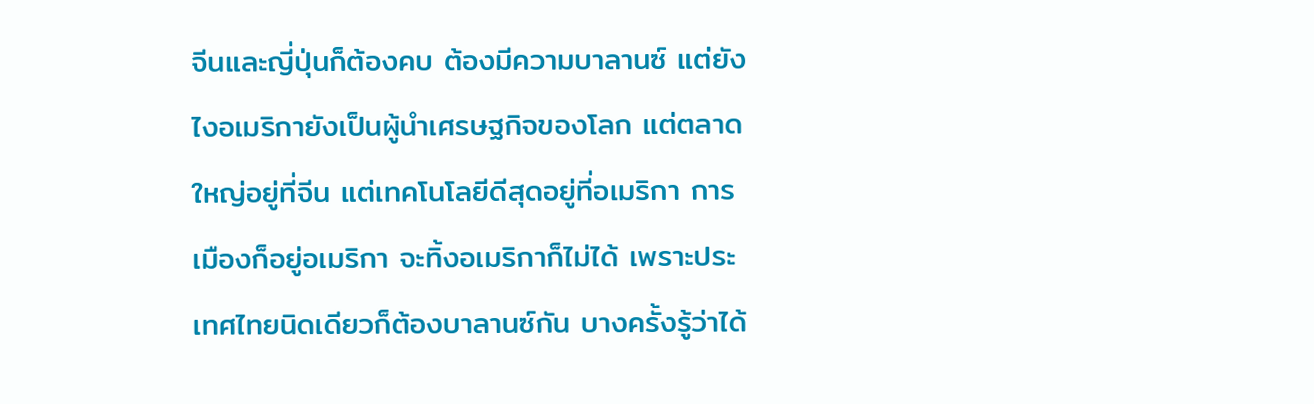จีนและญี่ปุ่นก็ต้องคบ ต้องมีความบาลานซ์ แต่ยังไงอเมริกายังเป็นผู้นำเศรษฐกิจของโลก แต่ตลาดใหญ่อยู่ที่จีน แต่เทคโนโลยีดีสุดอยู่ที่อเมริกา การเมืองก็อยู่อเมริกา จะทิ้งอเมริกาก็ไม่ได้ เพราะประเทศไทยนิดเดียวก็ต้องบาลานซ์กัน บางครั้งรู้ว่าได้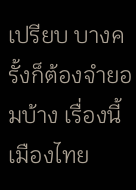เปรียบ บางครั้งก็ต้องจำยอมบ้าง เรื่องนี้เมืองไทย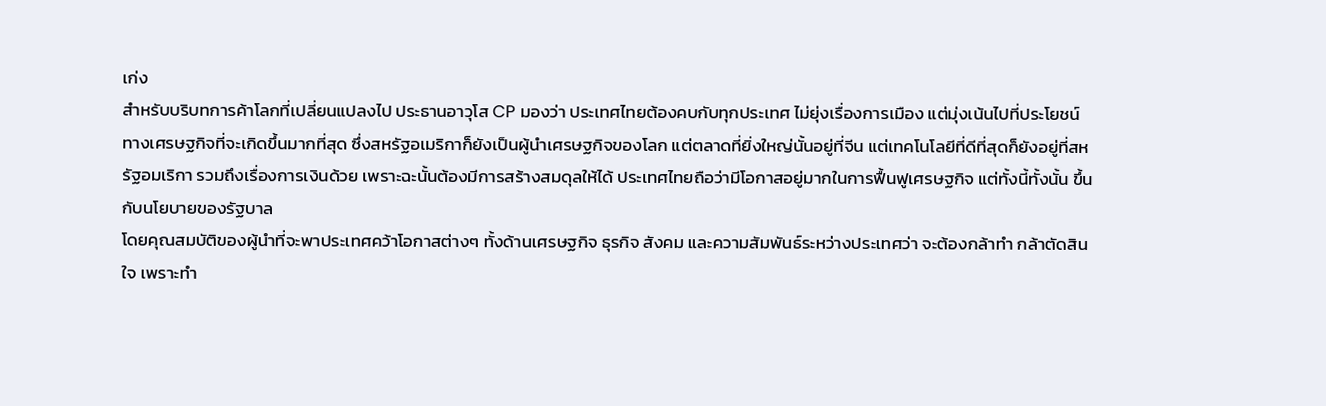เก่ง
สำหรับบริบทการค้าโลกที่เปลี่ยนแปลงไป ประธานอาวุโส CP มองว่า ประเทศไทยต้องคบกับทุกประเทศ ไม่ยุ่งเรื่องการเมือง แต่มุ่งเน้นไปที่ประโยชน์ทางเศรษฐกิจที่จะเกิดขึ้นมากที่สุด ซึ่งสหรัฐอเมริกาก็ยังเป็นผู้นำเศรษฐกิจของโลก แต่ตลาดที่ยิ่งใหญ่นั้นอยู่ที่จีน แต่เทคโนโลยีที่ดีที่สุดก็ยังอยู่ที่สหรัฐอมเริกา รวมถึงเรื่องการเงินด้วย เพราะฉะนั้นต้องมีการสร้างสมดุลให้ได้ ประเทศไทยถือว่ามีโอกาสอยู่มากในการฟื้นฟูเศรษฐกิจ แต่ทั้งนี้ทั้งนั้น ขึ้นกับนโยบายของรัฐบาล
โดยคุณสมบัติของผู้นำที่จะพาประเทศคว้าโอกาสต่างๆ ทั้งด้านเศรษฐกิจ ธุรกิจ สังคม และความสัมพันธ์ระหว่างประเทศว่า จะต้องกล้าทำ กล้าตัดสินใจ เพราะทำ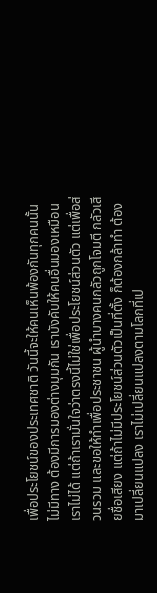เพื่อประโยชน์ของประเทศชาติ วันนี้จะให้คนเห็นพ้องกันทุกคนนั้นไม่มีทาง ต้องมีการมองต่างมุมกัน เราบังคับให้คนอื่นมองเหมือนเราไม่ได้ แต่ถ้าเรามั่นใจว่าตรงนี้ไม่ใช่เพื่อประโยชน์ส่วนตัว แต่เพื่อส่วนรวม และขอให้ทำเพื่อประชาชน ผู้นำบางคนกลัวถูกโจมตี กลัวเสียชื่อเสียง แต่ถ้าไม่มีประโยชน์ส่วนตัวเป็นที่ตั้ง ก็ต้องกล้าทำ ต้องมาเปลี่ยนแปลง เราไม่เปลี่ยนแปลงตามโลกที่เป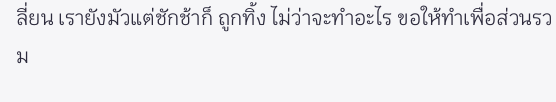ลี่ยน เรายังมัวแต่ชักช้าก็ ถูกทิ้ง ไม่ว่าจะทำอะไร ขอให้ทำเพื่อส่วนรวม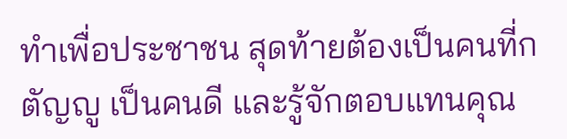ทำเพื่อประชาชน สุดท้ายต้องเป็นคนที่กตัญญู เป็นคนดี และรู้จักตอบแทนคุณ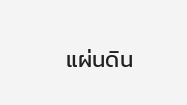แผ่นดิน